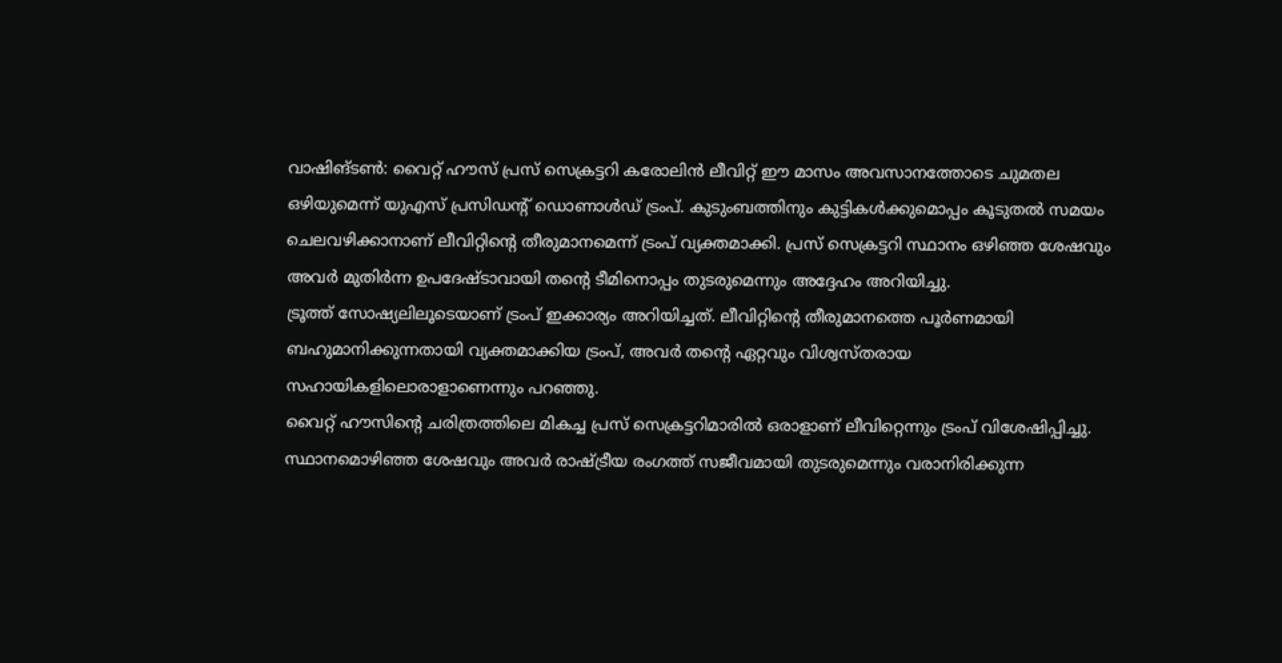വാഷിങ്ടൺ: വൈറ്റ് ഹൗസ് പ്രസ് സെക്രട്ടറി കരോലിൻ ലീവിറ്റ് ഈ മാസം അവസാനത്തോടെ ചുമതല ഒഴിയുമെന്ന് യുഎസ് പ്രസിഡൻ്റ് ഡൊണാൾഡ് ട്രംപ്. കുടുംബത്തിനും കുട്ടികൾക്കുമൊപ്പം കൂടുതൽ സമയം ചെലവഴിക്കാനാണ് ലീവിറ്റിന്റെ തീരുമാനമെന്ന് ട്രംപ് വ്യക്തമാക്കി. പ്രസ് സെക്രട്ടറി സ്ഥാനം ഒഴിഞ്ഞ ശേഷവും അവർ മുതിർന്ന ഉപദേഷ്ടാവായി തൻ്റെ ടീമിനൊപ്പം തുടരുമെന്നും അദ്ദേഹം അറിയിച്ചു.
ട്രൂത്ത് സോഷ്യലിലൂടെയാണ് ട്രംപ് ഇക്കാര്യം അറിയിച്ചത്. ലീവിറ്റിന്റെ തീരുമാനത്തെ പൂർണമായി ബഹുമാനിക്കുന്നതായി വ്യക്തമാക്കിയ ട്രംപ്, അവർ തന്റെ ഏറ്റവും വിശ്വസ്തരായ സഹായികളിലൊരാളാണെന്നും പറഞ്ഞു.
വൈറ്റ് ഹൗസിന്റെ ചരിത്രത്തിലെ മികച്ച പ്രസ് സെക്രട്ടറിമാരിൽ ഒരാളാണ് ലീവിറ്റെന്നും ട്രംപ് വിശേഷിപ്പിച്ചു. സ്ഥാനമൊഴിഞ്ഞ ശേഷവും അവർ രാഷ്ട്രീയ രംഗത്ത് സജീവമായി തുടരുമെന്നും വരാനിരിക്കുന്ന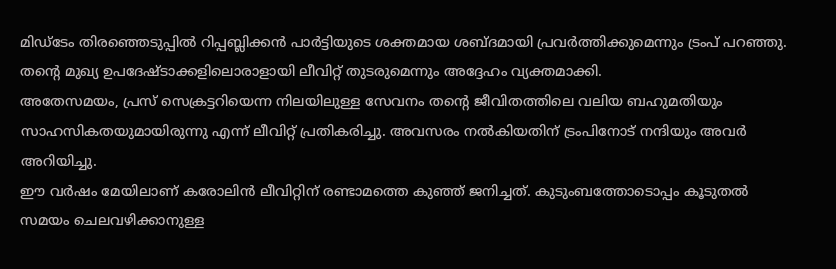മിഡ്ടേം തിരഞ്ഞെടുപ്പിൽ റിപ്പബ്ലിക്കൻ പാർട്ടിയുടെ ശക്തമായ ശബ്ദമായി പ്രവർത്തിക്കുമെന്നും ട്രംപ് പറഞ്ഞു. തന്റെ മുഖ്യ ഉപദേഷ്ടാക്കളിലൊരാളായി ലീവിറ്റ് തുടരുമെന്നും അദ്ദേഹം വ്യക്തമാക്കി.
അതേസമയം, പ്രസ് സെക്രട്ടറിയെന്ന നിലയിലുള്ള സേവനം തന്റെ ജീവിതത്തിലെ വലിയ ബഹുമതിയും സാഹസികതയുമായിരുന്നു എന്ന് ലീവിറ്റ് പ്രതികരിച്ചു. അവസരം നൽകിയതിന് ട്രംപിനോട് നന്ദിയും അവർ അറിയിച്ചു.
ഈ വർഷം മേയിലാണ് കരോലിൻ ലീവിറ്റിന് രണ്ടാമത്തെ കുഞ്ഞ് ജനിച്ചത്. കുടുംബത്തോടൊപ്പം കൂടുതൽ സമയം ചെലവഴിക്കാനുള്ള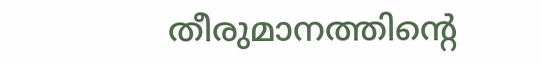തീരുമാനത്തിന്റെ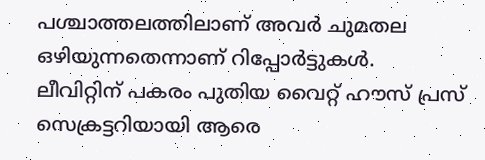പശ്ചാത്തലത്തിലാണ് അവർ ചുമതല ഒഴിയുന്നതെന്നാണ് റിപ്പോർട്ടുകൾ.
ലീവിറ്റിന് പകരം പുതിയ വൈറ്റ് ഹൗസ് പ്രസ് സെക്രട്ടറിയായി ആരെ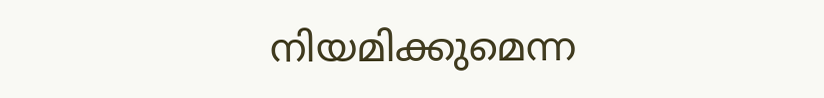നിയമിക്കുമെന്ന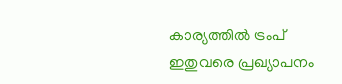കാര്യത്തിൽ ട്രംപ് ഇതുവരെ പ്രഖ്യാപനം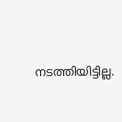നടത്തിയിട്ടില്ല.